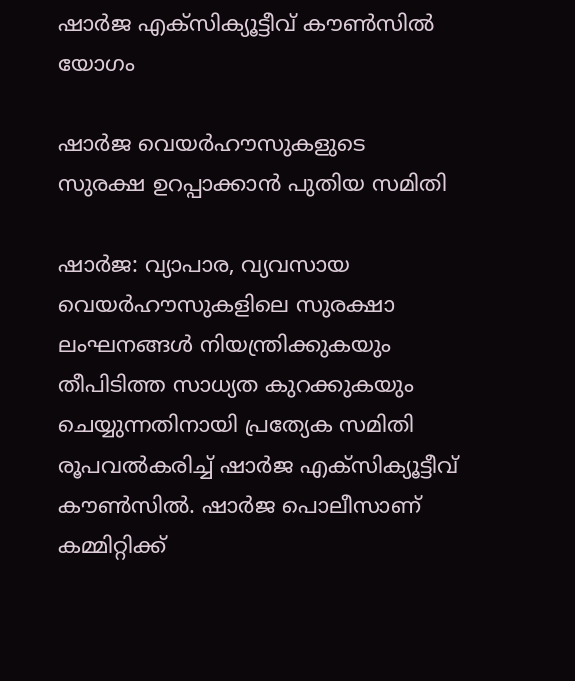ഷാർജ എക്സിക്യൂട്ടീവ് കൗൺസിൽ യോഗം

ഷാർജ വെയർഹൗസുകളുടെ സുരക്ഷ ഉറപ്പാക്കാൻ പുതിയ സമിതി

ഷാർജ: വ്യാപാര, വ്യവസായ വെയർഹൗസുകളിലെ സുരക്ഷാ ലംഘനങ്ങൾ നിയന്ത്രിക്കുകയും തീപിടിത്ത സാധ്യത കുറക്കുകയും ചെയ്യുന്നതിനായി പ്രത്യേക സമിതി രൂപവൽകരിച്ച് ഷാർജ എക്സിക്യൂട്ടീവ് കൗൺസിൽ. ഷാർജ പൊലീസാണ് കമ്മിറ്റിക്ക്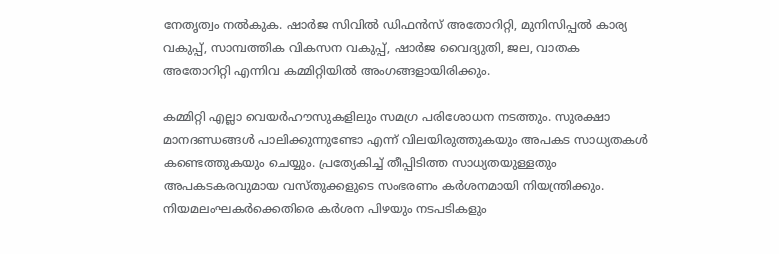നേതൃത്വം നൽകുക. ഷാർജ സിവിൽ ഡിഫൻസ് അതോറിറ്റി, മുനിസിപ്പൽ കാര്യ വകുപ്പ്, സാമ്പത്തിക വികസന വകുപ്പ്, ഷാർജ വൈദ്യുതി, ജല, വാതക അതോറിറ്റി എന്നിവ കമ്മിറ്റിയിൽ അംഗങ്ങളായിരിക്കും.

കമ്മിറ്റി എല്ലാ വെയർഹൗസുകളിലും സമഗ്ര പരിശോധന നടത്തും. സുരക്ഷാ മാനദണ്ഡങ്ങൾ പാലിക്കുന്നുണ്ടോ എന്ന് വിലയിരുത്തുകയും അപകട സാധ്യതകൾ കണ്ടെത്തുകയും ചെയ്യും. പ്രത്യേകിച്ച് തീപ്പിടിത്ത സാധ്യതയുള്ളതും അപകടകരവുമായ വസ്തുക്കളുടെ സംഭരണം കർശനമായി നിയന്ത്രിക്കും. നിയമലംഘകർക്കെതിരെ കർശന പിഴയും നടപടികളും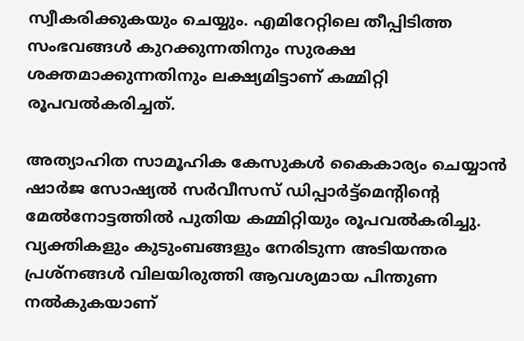സ്വീകരിക്കുകയും ചെയ്യും. എമിറേറ്റിലെ തീപ്പിടിത്ത സംഭവങ്ങൾ കുറക്കുന്നതിനും സുരക്ഷ ശക്തമാക്കുന്നതിനും ലക്ഷ്യമിട്ടാണ് കമ്മിറ്റി രൂപവൽകരിച്ചത്.

അത്യാഹിത സാമൂഹിക കേസുകൾ കൈകാര്യം ചെയ്യാൻ ഷാർജ സോഷ്യൽ സർവീസസ് ഡിപ്പാർട്ട്മെന്റിന്റെ മേൽനോട്ടത്തിൽ പുതിയ കമ്മിറ്റിയും രൂപവൽകരിച്ചു. വ്യക്തികളും കുടുംബങ്ങളും നേരിടുന്ന അടിയന്തര പ്രശ്നങ്ങൾ വിലയിരുത്തി ആവശ്യമായ പിന്തുണ നൽകുകയാണ്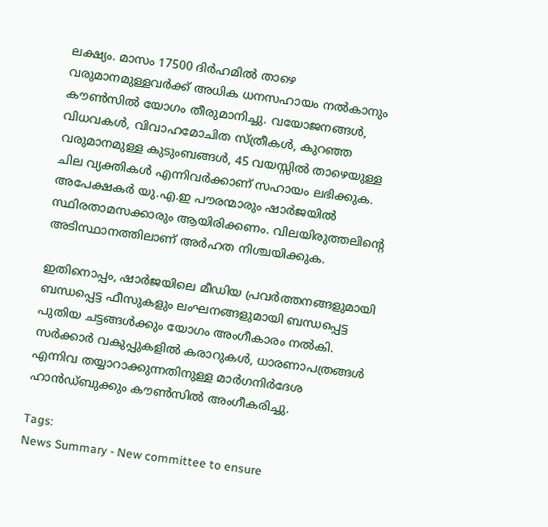ലക്ഷ്യം. മാസം 17500 ദിർഹമിൽ താഴെ വരുമാനമുള്ളവർക്ക് അധിക ധനസഹായം നൽകാനും കൗൺസിൽ യോഗം തീരുമാനിച്ചു. വയോജനങ്ങൾ, വിധവകൾ, വിവാഹമോചിത സ്ത്രീകൾ, കുറഞ്ഞ വരുമാനമുള്ള കുടുംബങ്ങൾ, 45 വയസ്സിൽ താഴെയുള്ള ചില വ്യക്തികൾ എന്നിവർക്കാണ് സഹായം ലഭിക്കുക. അപേക്ഷകർ യു.എ.ഇ പൗരന്മാരും ഷാർജയിൽ സ്ഥിരതാമസക്കാരും ആയിരിക്കണം. വിലയിരുത്തലിന്റെ അടിസ്ഥാനത്തിലാണ് അർഹത നിശ്ചയിക്കുക.

ഇതിനൊപ്പം, ഷാർജയിലെ മീഡിയ പ്രവർത്തനങ്ങളുമായി ബന്ധപ്പെട്ട ഫീസുകളും ലംഘനങ്ങളുമായി ബന്ധപ്പെട്ട പുതിയ ചട്ടങ്ങൾക്കും യോഗം അംഗീകാരം നൽകി. സർക്കാർ വകുപ്പുകളിൽ കരാറുകൾ, ധാരണാപത്രങ്ങൾ എന്നിവ തയ്യാറാക്കുന്നതിനുള്ള മാർഗനിർദേശ ഹാൻഡ്‌ബുക്കും കൗൺസിൽ അംഗീകരിച്ചു.

Tags:
News Summary - New committee to ensure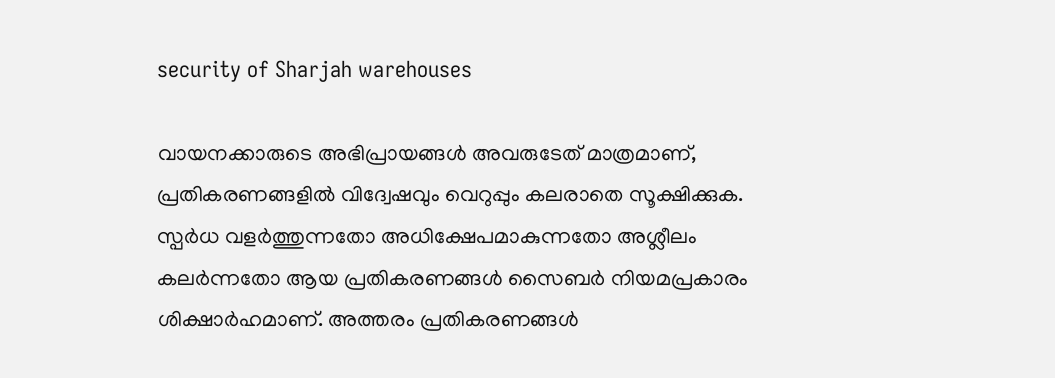security of Sharjah warehouses

വായനക്കാരുടെ അഭിപ്രായങ്ങള്‍ അവരുടേത് മാത്രമാണ്, പ്രതികരണങ്ങളിൽ വിദ്വേഷവും വെറുപ്പും കലരാതെ സൂക്ഷിക്കുക. സ്പർധ വളർത്തുന്നതോ അധിക്ഷേപമാകുന്നതോ അശ്ലീലം കലർന്നതോ ആയ പ്രതികരണങ്ങൾ സൈബർ നിയമപ്രകാരം ശിക്ഷാർഹമാണ്. അത്തരം പ്രതികരണങ്ങൾ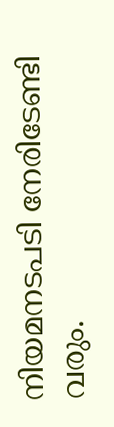നിയമനടപടി നേരിടേണ്ടി വരും.